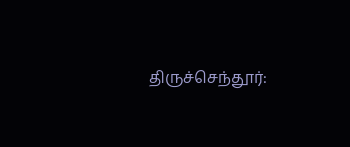திருச்செந்தூர்: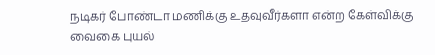நடிகர் போண்டா மணிக்கு உதவுவீர்களா என்ற கேள்விக்கு வைகை புயல்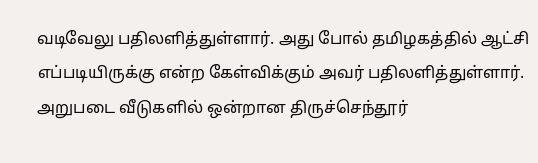வடிவேலு பதிலளித்துள்ளார். அது போல் தமிழகத்தில் ஆட்சி எப்படியிருக்கு என்ற கேள்விக்கும் அவர் பதிலளித்துள்ளார். அறுபடை வீடுகளில் ஒன்றான திருச்செந்தூர்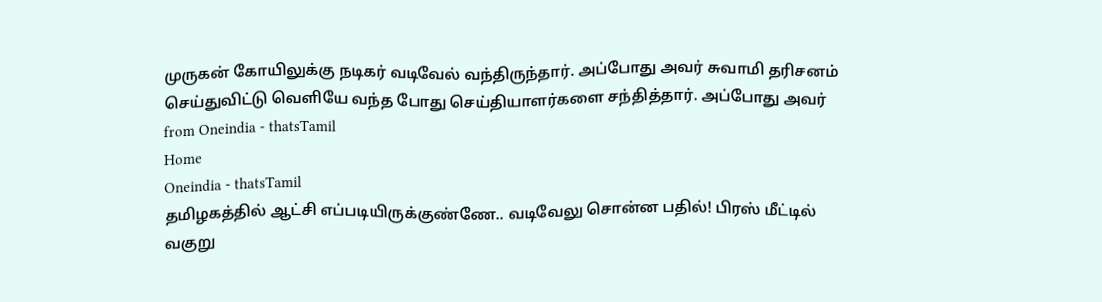முருகன் கோயிலுக்கு நடிகர் வடிவேல் வந்திருந்தார். அப்போது அவர் சுவாமி தரிசனம் செய்துவிட்டு வெளியே வந்த போது செய்தியாளர்களை சந்தித்தார். அப்போது அவர்
from Oneindia - thatsTamil
Home
Oneindia - thatsTamil
தமிழகத்தில் ஆட்சி எப்படியிருக்குண்ணே.. வடிவேலு சொன்ன பதில்! பிரஸ் மீட்டில் வகுறு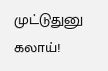முட்டுதுனு கலாய்!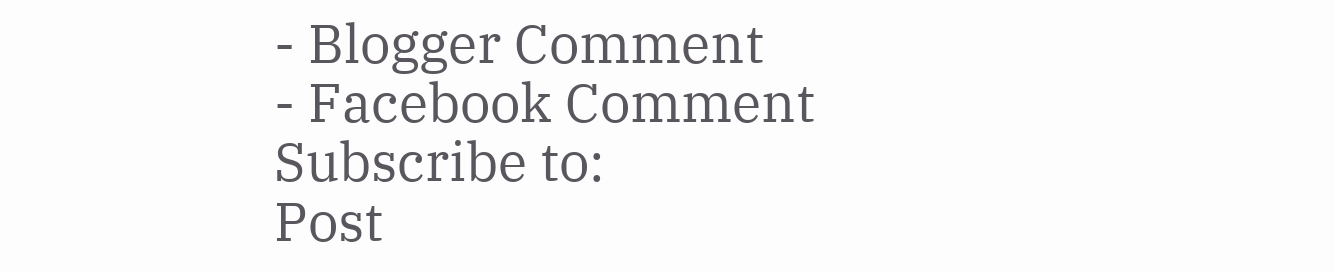- Blogger Comment
- Facebook Comment
Subscribe to:
Post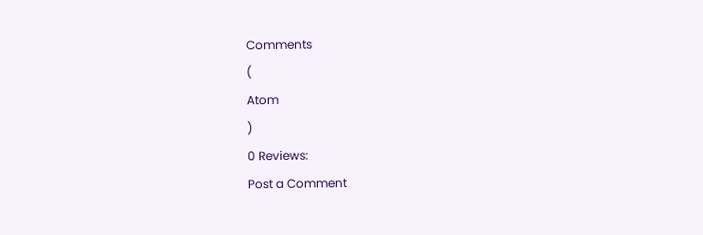Comments
(
Atom
)
0 Reviews:
Post a Comment